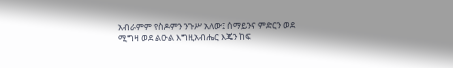አብራምም የስዶምን ንጉሥ አለው፤ ሰማይንና ምድርን ወደ ሚግዛ ወደ ልዑል እግዚአብሔር እጄን ከፍ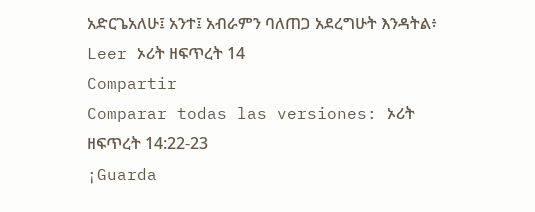አድርጌአለሁ፤ አንተ፤ አብራምን ባለጠጋ አደረግሁት እንዳትል፥
Leer ኦሪት ዘፍጥረት 14
Compartir
Comparar todas las versiones: ኦሪት ዘፍጥረት 14:22-23
¡Guarda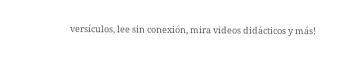versículos, lee sin conexión, mira videos didácticos y más!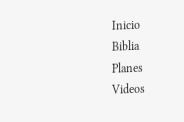Inicio
Biblia
Planes
Videos